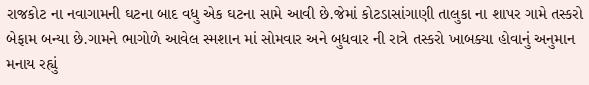રાજકોટ ના નવાગામની ઘટના બાદ વધુ એક ઘટના સામે આવી છે.જેમાં કોટડાસાંગાણી તાલુકા ના શાપર ગામે તસ્કરો બેફામ બન્યા છે.ગામને ભાગોળે આવેલ સ્મશાન માં સોમવાર અને બુધવાર ની રાત્રે તસ્કરો ખાબક્યા હોવાનું અનુમાન મનાય રહ્યું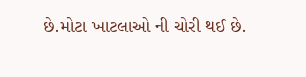છે.મોટા ખાટલાઓ ની ચોરી થઈ છે.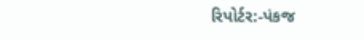રિપોર્ટર:-પંકજ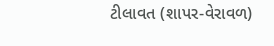ટીલાવત (શાપર-વેરાવળ)